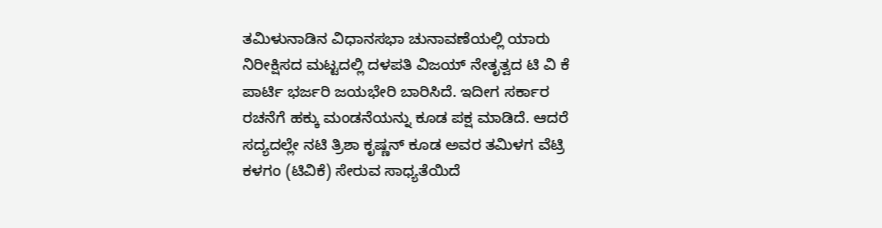ತಮಿಳುನಾಡಿನ ವಿಧಾನಸಭಾ ಚುನಾವಣೆಯಲ್ಲಿ ಯಾರು ನಿರೀಕ್ಷಿಸದ ಮಟ್ಟದಲ್ಲಿ ದಳಪತಿ ವಿಜಯ್ ನೇತೃತ್ವದ ಟಿ ವಿ ಕೆ ಪಾರ್ಟಿ ಭರ್ಜರಿ ಜಯಭೇರಿ ಬಾರಿಸಿದೆ. ಇದೀಗ ಸರ್ಕಾರ ರಚನೆಗೆ ಹಕ್ಕು ಮಂಡನೆಯನ್ನು ಕೂಡ ಪಕ್ಷ ಮಾಡಿದೆ. ಆದರೆ ಸದ್ಯದಲ್ಲೇ ನಟಿ ತ್ರಿಶಾ ಕೃಷ್ಣನ್ ಕೂಡ ಅವರ ತಮಿಳಗ ವೆಟ್ರಿ ಕಳಗಂ (ಟಿವಿಕೆ) ಸೇರುವ ಸಾಧ್ಯತೆಯಿದೆ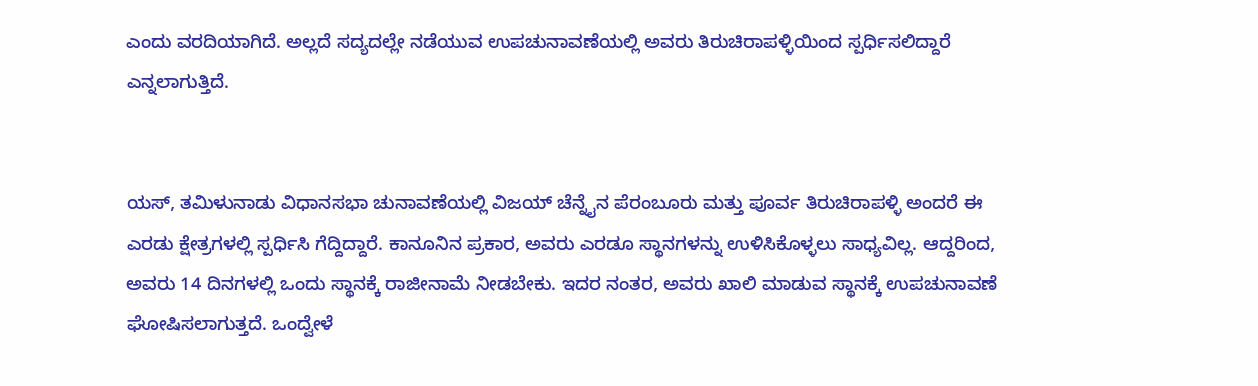ಎಂದು ವರದಿಯಾಗಿದೆ. ಅಲ್ಲದೆ ಸದ್ಯದಲ್ಲೇ ನಡೆಯುವ ಉಪಚುನಾವಣೆಯಲ್ಲಿ ಅವರು ತಿರುಚಿರಾಪಳ್ಳಿಯಿಂದ ಸ್ಪರ್ಧಿಸಲಿದ್ದಾರೆ ಎನ್ನಲಾಗುತ್ತಿದೆ.


ಯಸ್, ತಮಿಳುನಾಡು ವಿಧಾನಸಭಾ ಚುನಾವಣೆಯಲ್ಲಿ ವಿಜಯ್ ಚೆನ್ನೈನ ಪೆರಂಬೂರು ಮತ್ತು ಪೂರ್ವ ತಿರುಚಿರಾಪಳ್ಳಿ ಅಂದರೆ ಈ ಎರಡು ಕ್ಷೇತ್ರಗಳಲ್ಲಿ ಸ್ಪರ್ಧಿಸಿ ಗೆದ್ದಿದ್ದಾರೆ. ಕಾನೂನಿನ ಪ್ರಕಾರ, ಅವರು ಎರಡೂ ಸ್ಥಾನಗಳನ್ನು ಉಳಿಸಿಕೊಳ್ಳಲು ಸಾಧ್ಯವಿಲ್ಲ. ಆದ್ದರಿಂದ, ಅವರು 14 ದಿನಗಳಲ್ಲಿ ಒಂದು ಸ್ಥಾನಕ್ಕೆ ರಾಜೀನಾಮೆ ನೀಡಬೇಕು. ಇದರ ನಂತರ, ಅವರು ಖಾಲಿ ಮಾಡುವ ಸ್ಥಾನಕ್ಕೆ ಉಪಚುನಾವಣೆ ಘೋಷಿಸಲಾಗುತ್ತದೆ. ಒಂದ್ವೇಳೆ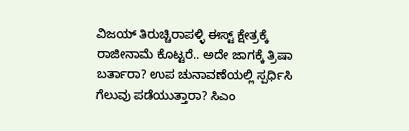ವಿಜಯ್ ತಿರುಚ್ಚಿರಾಪಳ್ಳಿ ಈಸ್ಟ್ ಕ್ಷೇತ್ರಕ್ಕೆ ರಾಜೀನಾಮೆ ಕೊಟ್ಟರೆ.. ಅದೇ ಜಾಗಕ್ಕೆ ತ್ರಿಷಾ ಬರ್ತಾರಾ? ಉಪ ಚುನಾವಣೆಯಲ್ಲಿ ಸ್ಪರ್ಧಿಸಿ ಗೆಲುವು ಪಡೆಯುತ್ತಾರಾ? ಸಿಎಂ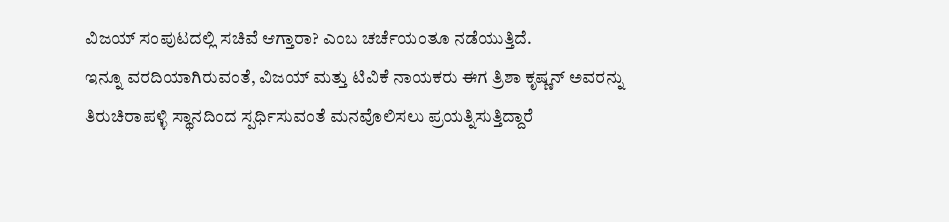ವಿಜಯ್ ಸಂಪುಟದಲ್ಲಿ ಸಚಿವೆ ಆಗ್ತಾರಾ? ಎಂಬ ಚರ್ಚೆಯಂತೂ ನಡೆಯುತ್ತಿದೆ.
ಇನ್ನೂ ವರದಿಯಾಗಿರುವಂತೆ, ವಿಜಯ್ ಮತ್ತು ಟಿವಿಕೆ ನಾಯಕರು ಈಗ ತ್ರಿಶಾ ಕೃಷ್ಣನ್ ಅವರನ್ನು ತಿರುಚಿರಾಪಳ್ಳಿ ಸ್ಥಾನದಿಂದ ಸ್ಪರ್ಧಿಸುವಂತೆ ಮನವೊಲಿಸಲು ಪ್ರಯತ್ನಿಸುತ್ತಿದ್ದಾರೆ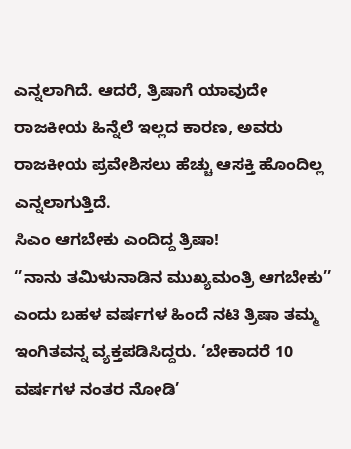ಎನ್ನಲಾಗಿದೆ. ಆದರೆ, ತ್ರಿಷಾಗೆ ಯಾವುದೇ ರಾಜಕೀಯ ಹಿನ್ನೆಲೆ ಇಲ್ಲದ ಕಾರಣ, ಅವರು ರಾಜಕೀಯ ಪ್ರವೇಶಿಸಲು ಹೆಚ್ಚು ಆಸಕ್ತಿ ಹೊಂದಿಲ್ಲ ಎನ್ನಲಾಗುತ್ತಿದೆ.
ಸಿಎಂ ಆಗಬೇಕು ಎಂದಿದ್ದ ತ್ರಿಷಾ!
‘’ನಾನು ತಮಿಳುನಾಡಿನ ಮುಖ್ಯಮಂತ್ರಿ ಆಗಬೇಕು’’ ಎಂದು ಬಹಳ ವರ್ಷಗಳ ಹಿಂದೆ ನಟಿ ತ್ರಿಷಾ ತಮ್ಮ ಇಂಗಿತವನ್ನ ವ್ಯಕ್ತಪಡಿಸಿದ್ದರು. ‘ಬೇಕಾದರೆ 10 ವರ್ಷಗಳ ನಂತರ ನೋಡಿ’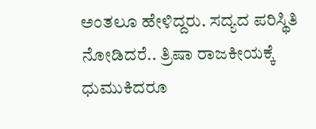ಅಂತಲೂ ಹೇಳಿದ್ದರು. ಸದ್ಯದ ಪರಿಸ್ಥಿತಿ ನೋಡಿದರೆ.. ತ್ರಿಷಾ ರಾಜಕೀಯಕ್ಕೆ ಧುಮುಕಿದರೂ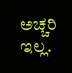ಅಚ್ಚರಿ ಇಲ್ಲ.